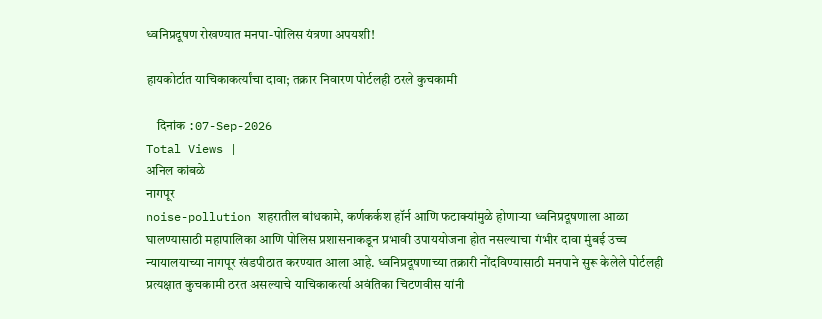ध्वनिप्रदूषण रोखण्यात मनपा-पोलिस यंत्रणा अपयशी!

हायकोर्टात याचिकाकर्त्यांचा दावा; तक्रार निवारण पोर्टलही ठरले कुचकामी

    दिनांक :07-Sep-2026
Total Views |
अनिल कांबळे
नागपूर
noise-pollution शहरातील बांधकामे, कर्णकर्कश हॉर्न आणि फटाक्यांमुळे होणाऱ्या ध्वनिप्रदूषणाला आळा घालण्यासाठी महापालिका आणि पोलिस प्रशासनाकडून प्रभावी उपाययोजना होत नसल्याचा गंभीर दावा मुंबई उच्च न्यायालयाच्या नागपूर खंडपीठात करण्यात आला आहे. ध्वनिप्रदूषणाच्या तक्रारी नोंदविण्यासाठी मनपाने सुरू केलेले पोर्टलही प्रत्यक्षात कुचकामी ठरत असल्याचे याचिकाकर्त्या अवंतिका चिटणवीस यांनी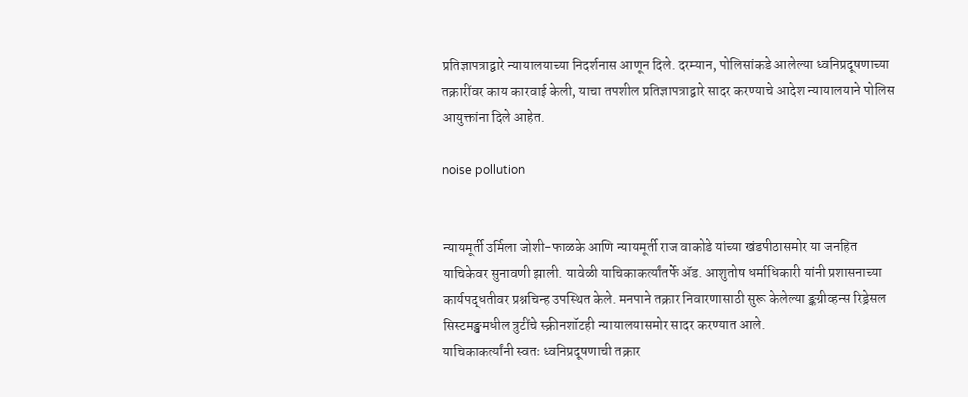प्रतिज्ञापत्राद्वारे न्यायालयाच्या निदर्शनास आणून दिले. दरम्यान, पोलिसांकडे आलेल्या ध्वनिप्रदूषणाच्या तक्रारींवर काय कारवाई केली, याचा तपशील प्रतिज्ञापत्राद्वारे सादर करण्याचे आदेश न्यायालयाने पोलिस आयुक्तांना दिले आहेत.

noise pollution


न्यायमूर्ती उर्मिला जोशी-फाळके आणि न्यायमूर्ती राज वाकोडे यांच्या खंडपीठासमोर या जनहित याचिकेवर सुनावणी झाली. यावेळी याचिकाकर्त्यांतर्फे अ‍ॅड. आशुतोष धर्माधिकारी यांनी प्रशासनाच्या कार्यपद्धतीवर प्रश्नचिन्ह उपस्थित केले. मनपाने तक्रार निवारणासाठी सुरू केलेल्या ङ्कग्रीव्हन्स रिड्रेसल सिस्टमङ्खमधील त्रुटींचे स्क्रीनशॉटही न्यायालयासमोर सादर करण्यात आले.
याचिकाकर्त्यांनी स्वतः ध्वनिप्रदूषणाची तक्रार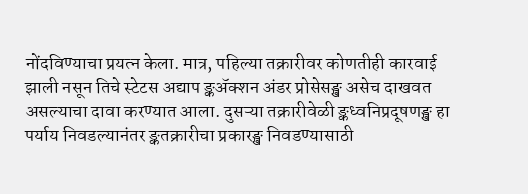नोंदविण्याचा प्रयत्न केला. मात्र, पहिल्या तक्रारीवर कोणतीही कारवाई झाली नसून तिचे स्टेटस अद्याप ङ्कॲक्शन अंडर प्रोसेसङ्ख असेच दाखवत असल्याचा दावा करण्यात आला. दुसऱ्या तक्रारीवेळी ङ्कध्वनिप्रदूषणङ्ख हा पर्याय निवडल्यानंतर ङ्कतक्रारीचा प्रकारङ्ख निवडण्यासाठी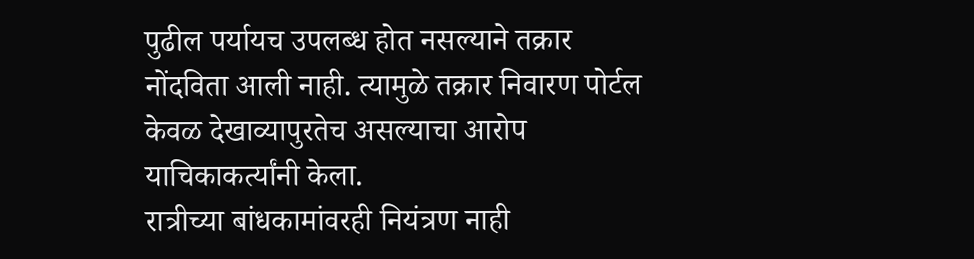पुढील पर्यायच उपलब्ध होत नसल्याने तक्रार नोंदविता आली नाही. त्यामुळे तक्रार निवारण पोर्टल केवळ देखाव्यापुरतेच असल्याचा आरोप याचिकाकर्त्यांनी केला.
रात्रीच्या बांधकामांवरही नियंत्रण नाही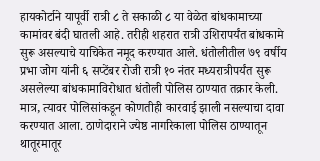हायकोर्टाने यापूर्वी रात्री ८ ते सकाळी ८ या वेळेत बांधकामाच्या कामांवर बंदी घातली आहे. तरीही शहरात रात्री उशिरापर्यंत बांधकामे सुरू असल्याचे याचिकेत नमूद करण्यात आले. धंतोलीतील ७९ वर्षीय प्रभा जोग यांनी ६ सप्टेंबर रोजी रात्री १० नंतर मध्यरात्रीपर्यंत सुरू असलेल्या बांधकामाविरोधात धंतोली पोलिस ठाण्यात तक्रार केली. मात्र, त्यावर पोलिसांकडून कोणतीही कारवाई झाली नसल्याचा दावा करण्यात आला. ठाणेदाराने ज्येष्ठ नागरिकाला पोलिस ठाण्यातून थातूरमातूर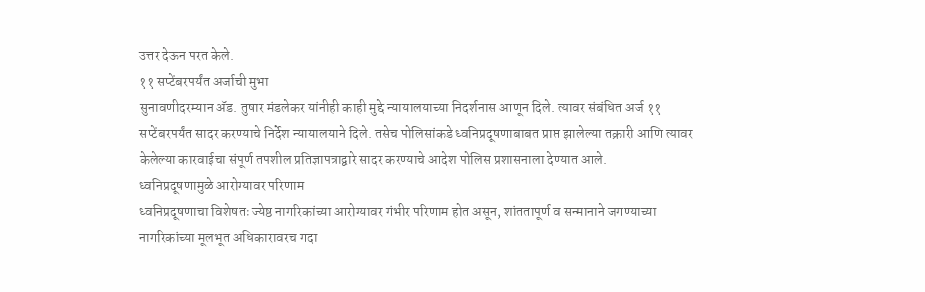उत्तर देऊन परत केले.
११ सप्टेंबरपर्यंत अर्जाची मुभा
सुनावणीदरम्यान अ‍ॅड. तुषार मंडलेकर यांनीही काही मुद्दे न्यायालयाच्या निदर्शनास आणून दिले. त्यावर संबंधित अर्ज ११ सप्टेंबरपर्यंत सादर करण्याचे निर्देश न्यायालयाने दिले. तसेच पोलिसांकडे ध्वनिप्रदूषणाबाबत प्राप्त झालेल्या तक्रारी आणि त्यावर केलेल्या कारवाईचा संपूर्ण तपशील प्रतिज्ञापत्राद्वारे सादर करण्याचे आदेश पोलिस प्रशासनाला देण्यात आले.
ध्वनिप्रदूषणामुळे आरोग्यावर परिणाम
ध्वनिप्रदूषणाचा विशेषतः ज्येष्ठ नागरिकांच्या आरोग्यावर गंभीर परिणाम होत असून, शांततापूर्ण व सन्मानाने जगण्याच्या नागरिकांच्या मूलभूत अधिकारावरच गदा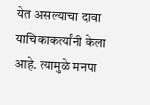येत असल्याचा दावा याचिकाकर्त्यांनी केला आहे. त्यामुळे मनपा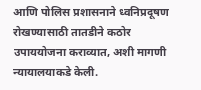आणि पोलिस प्रशासनाने ध्वनिप्रदूषण रोखण्यासाठी तातडीने कठोर उपाययोजना कराव्यात, अशी मागणी न्यायालयाकडे केली.